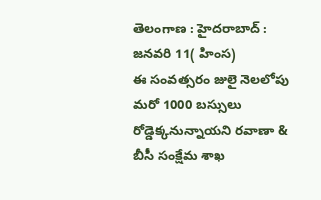తెలంగాణ : హైదరాబాద్ : జనవరి 11( హింస)
ఈ సంవత్సరం జులై నెలలోపు మరో 1000 బస్సులు రోడ్డెక్కనున్నాయని రవాణా & బీసీ సంక్షేమ శాఖ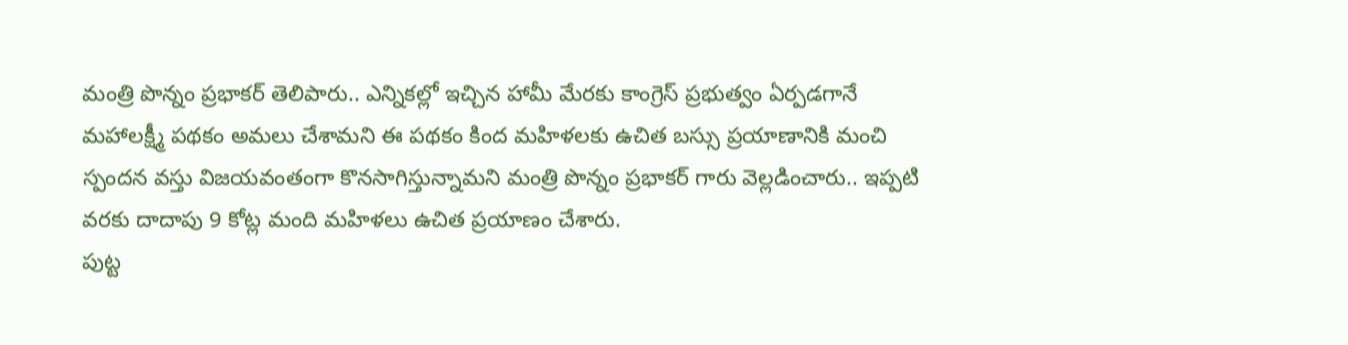మంత్రి పొన్నం ప్రభాకర్ తెలిపారు.. ఎన్నికల్లో ఇచ్చిన హామీ మేరకు కాంగ్రెస్ ప్రభుత్వం ఏర్పడగానే మహాలక్ష్మీ పథకం అమలు చేశామని ఈ పథకం కింద మహిళలకు ఉచిత బస్సు ప్రయాణానికి మంచి స్పందన వస్తు విజయవంతంగా కొనసాగిస్తున్నామని మంత్రి పొన్నం ప్రభాకర్ గారు వెల్లడించారు.. ఇప్పటి వరకు దాదాపు 9 కోట్ల మంది మహిళలు ఉచిత ప్రయాణం చేశారు.
పుట్ట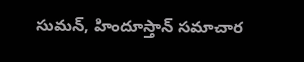సుమన్, హిందూస్తాన్ సమాచార